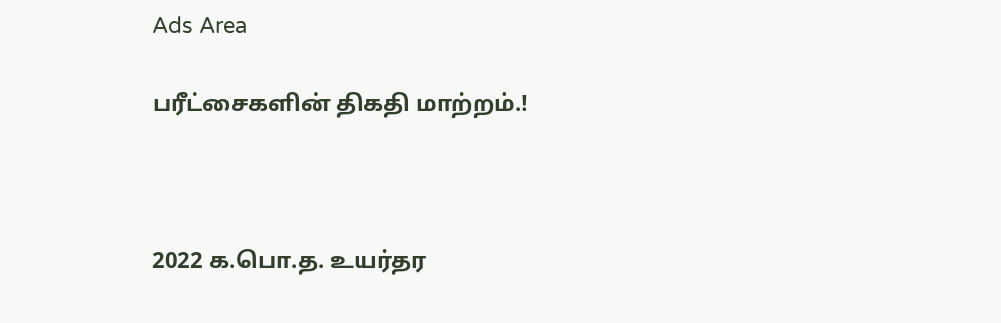Ads Area

பரீட்சைகளின் திகதி மாற்றம்.!



2022 க.பொ.த. உயர்தர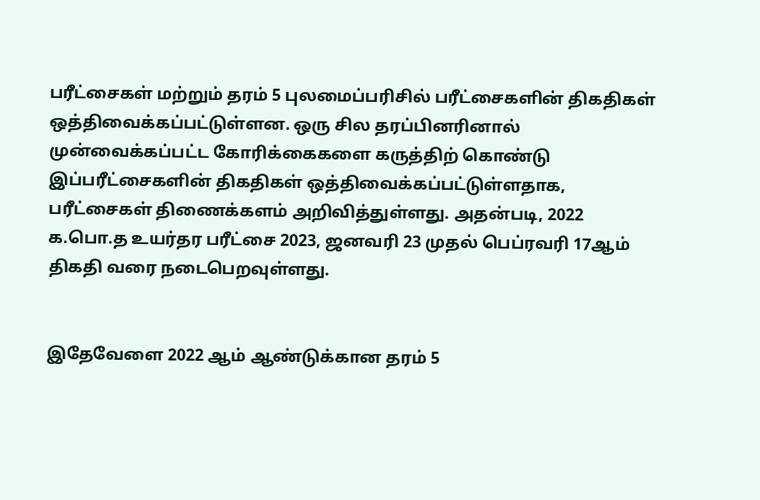பரீட்சைகள் மற்றும் தரம் 5 புலமைப்பரிசில் பரீட்சைகளின் திகதிகள் ஒத்திவைக்கப்பட்டுள்ளன. ஒரு சில தரப்பினரினால் முன்வைக்கப்பட்ட கோரிக்கைகளை கருத்திற் கொண்டு இப்பரீட்சைகளின் திகதிகள் ஒத்திவைக்கப்பட்டுள்ளதாக, பரீட்சைகள் திணைக்களம் அறிவித்துள்ளது. அதன்படி, 2022 க.பொ.த உயர்தர பரீட்சை 2023, ஜனவரி 23 முதல் பெப்ரவரி 17ஆம் திகதி வரை நடைபெறவுள்ளது.


இதேவேளை 2022 ஆம் ஆண்டுக்கான தரம் 5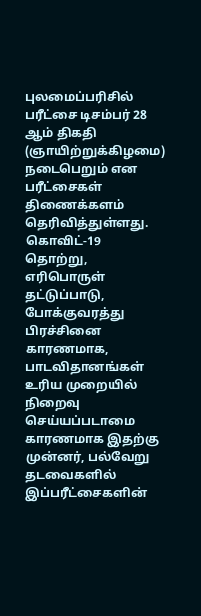புலமைப்பரிசில் பரீட்சை டிசம்பர் 28 ஆம் திகதி (ஞாயிற்றுக்கிழமை) நடைபெறும் என பரீட்சைகள் திணைக்களம் தெரிவித்துள்ளது.  கொவிட்-19 தொற்று, எரிபொருள் தட்டுப்பாடு, போக்குவரத்து பிரச்சினை காரணமாக, பாடவிதானங்கள் உரிய முறையில் நிறைவு செய்யப்படாமை காரணமாக இதற்கு முன்னர், பல்வேறு தடவைகளில் இப்பரீட்சைகளின்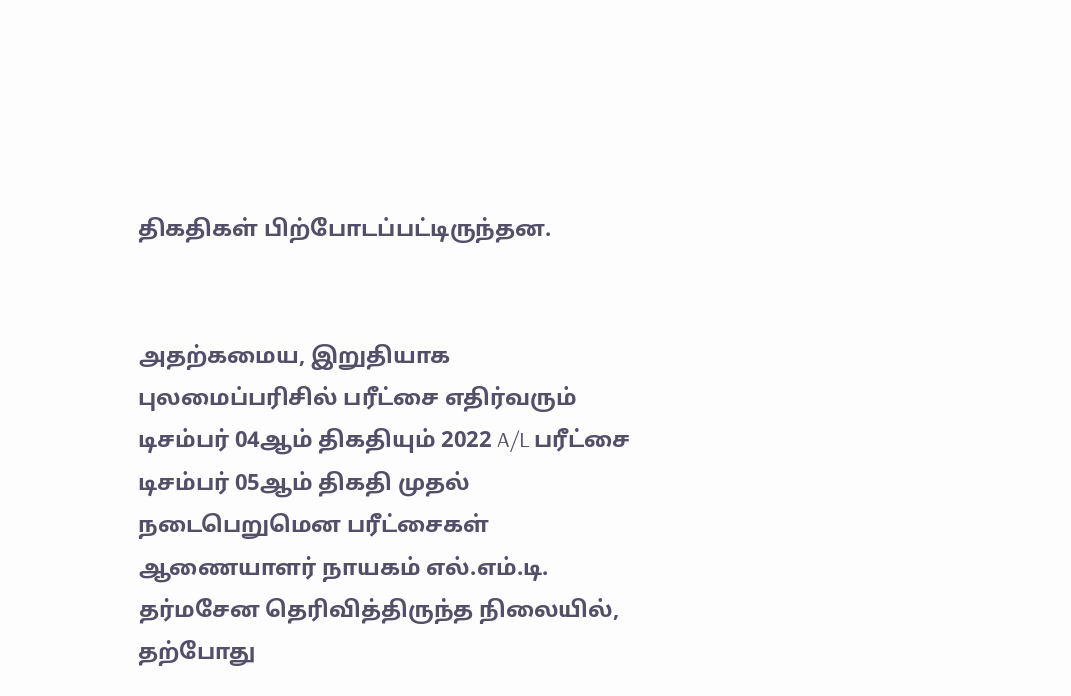திகதிகள் பிற்போடப்பட்டிருந்தன.


அதற்கமைய, இறுதியாக புலமைப்பரிசில் பரீட்சை எதிர்வரும் டிசம்பர் 04ஆம் திகதியும் 2022 A/L பரீட்சை டிசம்பர் 05ஆம் திகதி முதல் நடைபெறுமென பரீட்சைகள் ஆணையாளர் நாயகம் எல்.எம்.டி. தர்மசேன தெரிவித்திருந்த நிலையில், தற்போது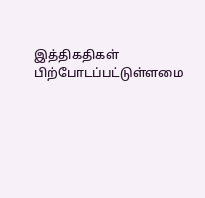இத்திகதிகள் பிற்போடப்பட்டுள்ளமை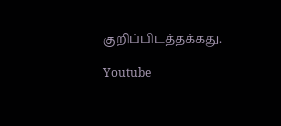குறிப்பிடத்தக்கது.

Youtube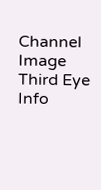Channel Image
Third Eye Info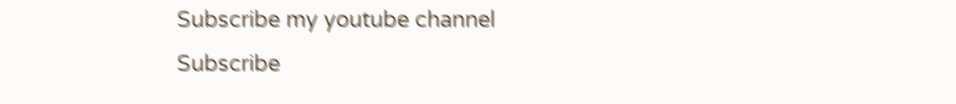Subscribe my youtube channel
Subscribe